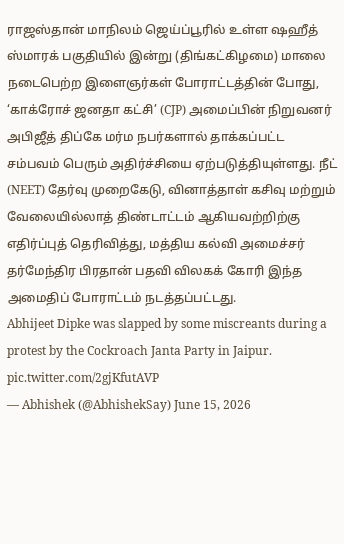ராஜஸ்தான் மாநிலம் ஜெய்ப்பூரில் உள்ள ஷஹீத் ஸ்மாரக் பகுதியில் இன்று (திங்கட்கிழமை) மாலை நடைபெற்ற இளைஞர்கள் போராட்டத்தின் போது, ‘காக்ரோச் ஜனதா கட்சி’ (CJP) அமைப்பின் நிறுவனர் அபிஜீத் திப்கே மர்ம நபர்களால் தாக்கப்பட்ட சம்பவம் பெரும் அதிர்ச்சியை ஏற்படுத்தியுள்ளது. நீட் (NEET) தேர்வு முறைகேடு, வினாத்தாள் கசிவு மற்றும் வேலையில்லாத் திண்டாட்டம் ஆகியவற்றிற்கு எதிர்ப்புத் தெரிவித்து, மத்திய கல்வி அமைச்சர் தர்மேந்திர பிரதான் பதவி விலகக் கோரி இந்த அமைதிப் போராட்டம் நடத்தப்பட்டது.
Abhijeet Dipke was slapped by some miscreants during a protest by the Cockroach Janta Party in Jaipur. pic.twitter.com/2gjKfutAVP
— Abhishek (@AbhishekSay) June 15, 2026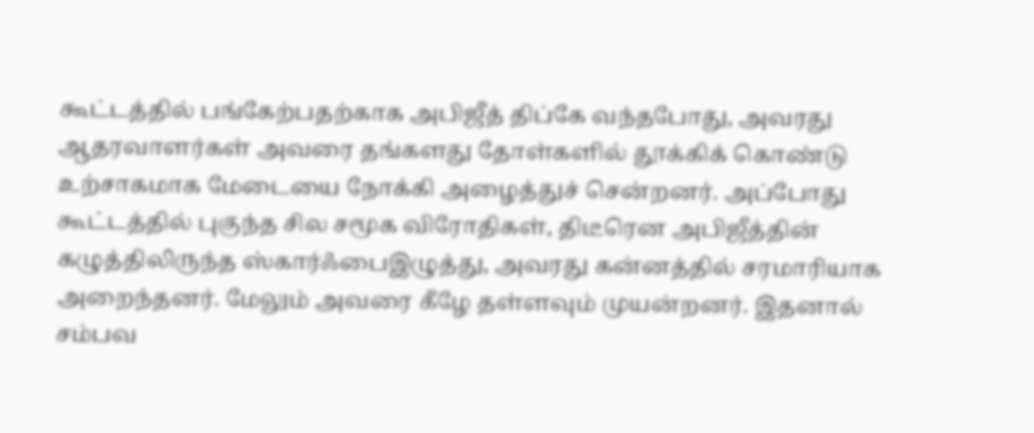கூட்டத்தில் பங்கேற்பதற்காக அபிஜீத் திப்கே வந்தபோது, அவரது ஆதரவாளர்கள் அவரை தங்களது தோள்களில் தூக்கிக் கொண்டு உற்சாகமாக மேடையை நோக்கி அழைத்துச் சென்றனர். அப்போது கூட்டத்தில் புகுந்த சில சமூக விரோதிகள், திடீரென அபிஜீத்தின் கழுத்திலிருந்த ஸ்கார்ஃபைஇழுத்து, அவரது கன்னத்தில் சரமாரியாக அறைந்தனர். மேலும் அவரை கீழே தள்ளவும் முயன்றனர். இதனால் சம்பவ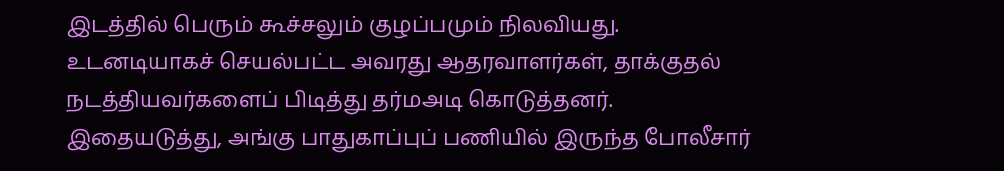இடத்தில் பெரும் கூச்சலும் குழப்பமும் நிலவியது. உடனடியாகச் செயல்பட்ட அவரது ஆதரவாளர்கள், தாக்குதல் நடத்தியவர்களைப் பிடித்து தர்மஅடி கொடுத்தனர். இதையடுத்து, அங்கு பாதுகாப்புப் பணியில் இருந்த போலீசார்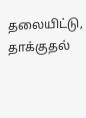தலையிட்டு, தாக்குதல்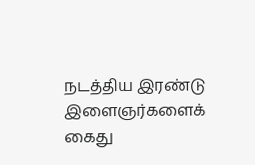நடத்திய இரண்டு இளைஞர்களைக் கைது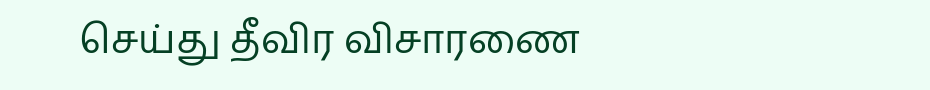செய்து தீவிர விசாரணை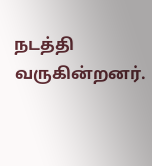நடத்தி வருகின்றனர்.